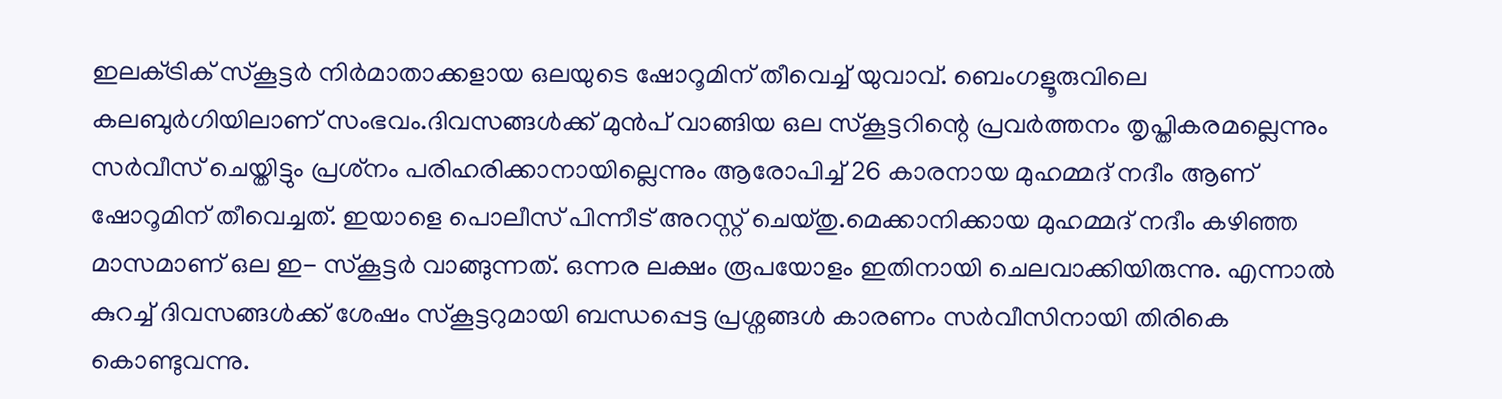ഇലക്‌ട്രിക് സ്‌കൂട്ടര്‍ നിര്‍മാതാക്കളായ ഒലയുടെ ഷോറൂമിന് തീവെച്ച്‌ യുവാവ്. ബെംഗളൂരുവിലെ കലബുര്‍ഗിയിലാണ് സംഭവം.ദിവസങ്ങള്‍ക്ക് മുന്‍പ് വാങ്ങിയ ഒല സ്‌കൂട്ടറിന്റെ പ്രവര്‍ത്തനം തൃപ്തികരമല്ലെന്നും സര്‍വീസ് ചെയ്തിട്ടും പ്രശ്‌നം പരിഹരിക്കാനായില്ലെന്നും ആരോപിച്ച്‌ 26 കാരനായ മുഹമ്മദ് നദീം ആണ് ഷോറൂമിന് തീവെച്ചത്. ഇയാളെ പൊലീസ് പിന്നീട് അറസ്റ്റ് ചെയ്തു.മെക്കാനിക്കായ മുഹമ്മദ് നദീം കഴിഞ്ഞ മാസമാണ് ഒല ഇ- സ്‌കൂട്ടര്‍ വാങ്ങുന്നത്. ഒന്നര ലക്ഷം രൂപയോളം ഇതിനായി ചെലവാക്കിയിരുന്നു. എന്നാല്‍ കുറച്ച്‌ ദിവസങ്ങള്‍ക്ക് ശേഷം സ്‌കൂട്ടറുമായി ബന്ധപ്പെട്ട പ്രശ്നങ്ങള്‍ കാരണം സര്‍വീസിനായി തിരികെ കൊണ്ടുവന്നു.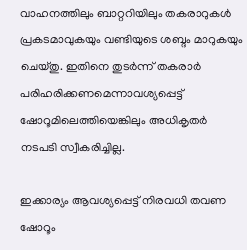വാഹനത്തിലും ബാറ്ററിയിലും തകരാറുകള്‍ പ്രകടമാവുകയും വണ്ടിയുടെ ശബ്ദം മാറുകയും ചെയ്തു. ഇതിനെ തുടര്‍ന്ന് തകരാര്‍ പരിഹരിക്കണമെന്നാവശ്യപ്പെട്ട് ഷോറൂമിലെത്തിയെങ്കിലും അധികൃതര്‍ നടപടി സ്വീകരിച്ചില്ല.

ഇക്കാര്യം ആവശ്യപ്പെട്ട് നിരവധി തവണ ഷോറൂം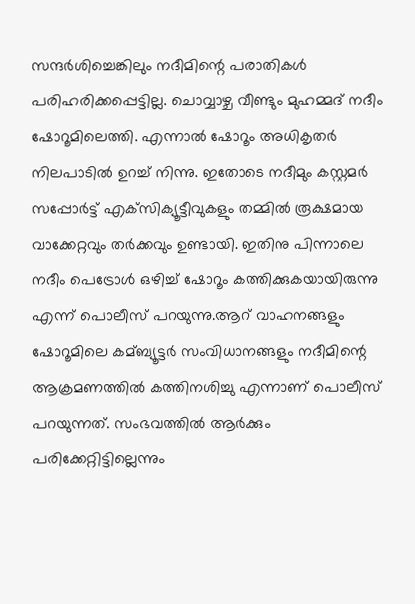സന്ദര്‍ശിച്ചെങ്കിലും നദീമിന്റെ പരാതികള്‍ പരിഹരിക്കപ്പെട്ടില്ല. ചൊവ്വാഴ്ച വീണ്ടും മുഹമ്മദ് നദീം ഷോറൂമിലെത്തി. എന്നാല്‍ ഷോറൂം അധികൃതര്‍ നിലപാടില്‍ ഉറച്ച്‌ നിന്നു. ഇതോടെ നദീമും കസ്റ്റമര്‍ സപ്പോര്‍ട്ട് എക്‌സിക്യൂട്ടീവുകളും തമ്മില്‍ രൂക്ഷമായ വാക്കേറ്റവും തര്‍ക്കവും ഉണ്ടായി. ഇതിനു പിന്നാലെ നദീം പെട്രോള്‍ ഒഴിച്ച്‌ ഷോറൂം കത്തിക്കുകയായിരുന്നു എന്ന് പൊലീസ് പറയുന്നു.ആറ് വാഹനങ്ങളും ഷോറൂമിലെ കമ്ബ്യൂട്ടര്‍ സംവിധാനങ്ങളും നദീമിന്റെ ആക്രമണത്തില്‍ കത്തിനശിച്ചു എന്നാണ് പൊലീസ് പറയുന്നത്. സംഭവത്തില്‍ ആര്‍ക്കും പരിക്കേറ്റിട്ടില്ലെന്നും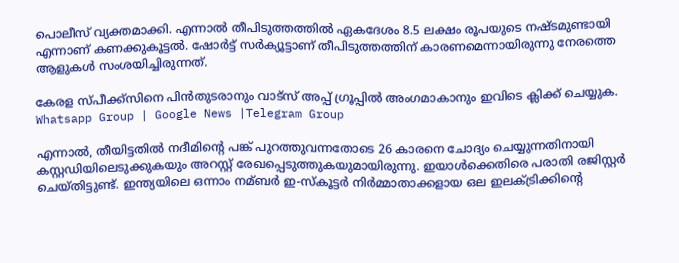പൊലീസ് വ്യക്തമാക്കി. എന്നാല്‍ തീപിടുത്തത്തില്‍ ഏകദേശം 8.5 ലക്ഷം രൂപയുടെ നഷ്ടമുണ്ടായി എന്നാണ് കണക്കുകൂട്ടല്‍. ഷോര്‍ട്ട് സര്‍ക്യൂട്ടാണ് തീപിടുത്തത്തിന് കാരണമെന്നായിരുന്നു നേരത്തെ ആളുകള്‍ സംശയിച്ചിരുന്നത്.

കേരള സ്പീക്ക്സിനെ പിൻതുടരാനും വാട്സ് അപ്പ് ഗ്രൂപ്പിൽ അംഗമാകാനും ഇവിടെ ക്ലിക്ക് ചെയ്യുക. Whatsapp Group | Google News |Telegram Group

എന്നാല്‍, തീയിട്ടതില്‍ നദീമിന്റെ പങ്ക് പുറത്തുവന്നതോടെ 26 കാരനെ ചോദ്യം ചെയ്യുന്നതിനായി കസ്റ്റഡിയിലെടുക്കുകയും അറസ്റ്റ് രേഖപ്പെടുത്തുകയുമായിരുന്നു. ഇയാള്‍ക്കെതിരെ പരാതി രജിസ്റ്റര്‍ ചെയ്തിട്ടുണ്ട്. ഇന്ത്യയിലെ ഒന്നാം നമ്ബര്‍ ഇ-സ്‌കൂട്ടര്‍ നിര്‍മ്മാതാക്കളായ ഒല ഇലക്‌ട്രിക്കിന്റെ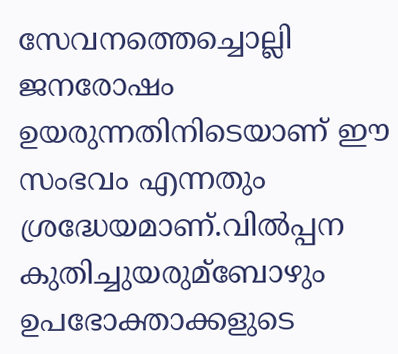സേവനത്തെച്ചൊല്ലി ജനരോഷം ഉയരുന്നതിനിടെയാണ് ഈ സംഭവം എന്നതും ശ്രദ്ധേയമാണ്.വില്‍പ്പന കുതിച്ചുയരുമ്ബോഴും ഉപഭോക്താക്കളുടെ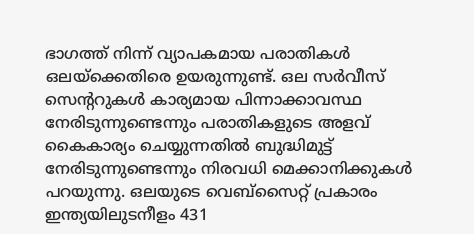ഭാഗത്ത് നിന്ന് വ്യാപകമായ പരാതികള്‍ ഒലയ്ക്കെതിരെ ഉയരുന്നുണ്ട്. ഒല സര്‍വീസ് സെന്ററുകള്‍ കാര്യമായ പിന്നാക്കാവസ്ഥ നേരിടുന്നുണ്ടെന്നും പരാതികളുടെ അളവ് കൈകാര്യം ചെയ്യുന്നതില്‍ ബുദ്ധിമുട്ട് നേരിടുന്നുണ്ടെന്നും നിരവധി മെക്കാനിക്കുകള്‍ പറയുന്നു. ഒലയുടെ വെബ്സൈറ്റ് പ്രകാരം ഇന്ത്യയിലുടനീളം 431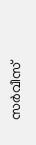സര്‍വീസ്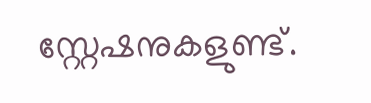സ്റ്റേഷനുകളുണ്ട്.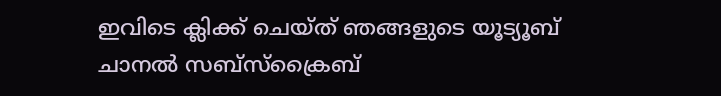ഇവിടെ ക്ലിക്ക് ചെയ്ത് ഞങ്ങളുടെ യൂട്യൂബ് ചാനൽ സബ്സ്ക്രൈബ്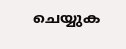ചെയ്യുക